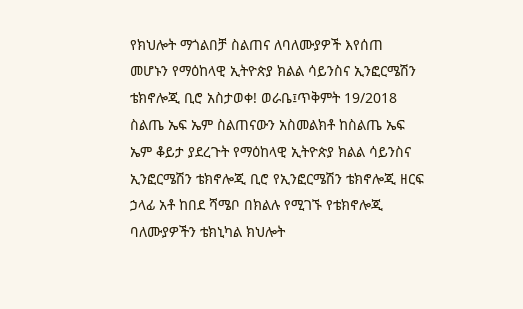የክህሎት ማጎልበቻ ስልጠና ለባለሙያዎች እየሰጠ መሆኑን የማዕከላዊ ኢትዮጵያ ክልል ሳይንስና ኢንፎርሜሽን ቴክኖሎጂ ቢሮ አስታወቀ! ወራቤ፤ጥቅምት 19/2018 ስልጤ ኤፍ ኤም ስልጠናውን አስመልክቶ ከስልጤ ኤፍ ኤም ቆይታ ያደረጉት የማዕከላዊ ኢትዮጵያ ክልል ሳይንስና ኢንፎርሜሽን ቴክኖሎጂ ቢሮ የኢንፎርሜሽን ቴክኖሎጂ ዘርፍ ኃላፊ አቶ ከበደ ሻሜቦ በክልሉ የሚገኙ የቴክኖሎጂ ባለሙያዎችን ቴክኒካል ክህሎት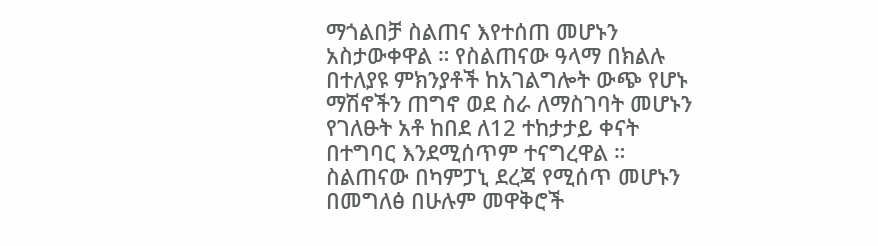ማጎልበቻ ስልጠና እየተሰጠ መሆኑን አስታውቀዋል ። የስልጠናው ዓላማ በክልሉ በተለያዩ ምክንያቶች ከአገልግሎት ውጭ የሆኑ ማሽኖችን ጠግኖ ወደ ስራ ለማስገባት መሆኑን የገለፁት አቶ ከበደ ለ12 ተከታታይ ቀናት በተግባር እንደሚሰጥም ተናግረዋል ። ስልጠናው በካምፓኒ ደረጃ የሚሰጥ መሆኑን በመግለፅ በሁሉም መዋቅሮች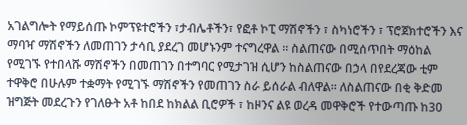አገልግሎት የማይሰጡ ኮምፕዩተሮችን ፣ታብሌቶችን፣ የፎቶ ኮፒ ማሽኖችን ፣ ስካነሮችን ፣ ፕሮጀክተሮችን እና ማባዣ ማሽኖችን ለመጠገን ታሳቢ ያደረገ መሆኑንም ተናግረዋል ። ስልጠናው በሚሰጥበት ማዕከል የሚገኙ የተበላሹ ማሽኖችን በመጠገን በተግባር የሚታገዝ ሲሆን ከስልጠናው በኃላ በየደረጃው ቲም ተዋቅሮ በሁሉም ተቋማት የሚገኙ ማሽኖችን የመጠገን ስራ ይሰራል ብለዋል። ለስልጠናው በቂ ቅድመ ዝግጅት መደረጉን የገለፁት አቶ ከበደ ከክልል ቢሮዎች ፣ ከዞንና ልዩ ወረዳ መዋቅሮች የተውጣጡ ከ30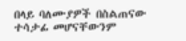በላይ ባለሙያዎች በስልጠናው ተሳታፊ መሆናቸውንም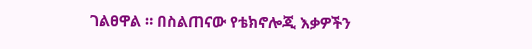ገልፀዋል ። በስልጠናው የቴክኖሎጂ እቃዎችን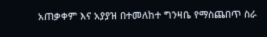አጠቃቀም እና አያያዝ በተመለከተ ግንዛቤ የማስጨበጥ ስራ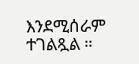እንደሚሰራም ተገልጿል ።